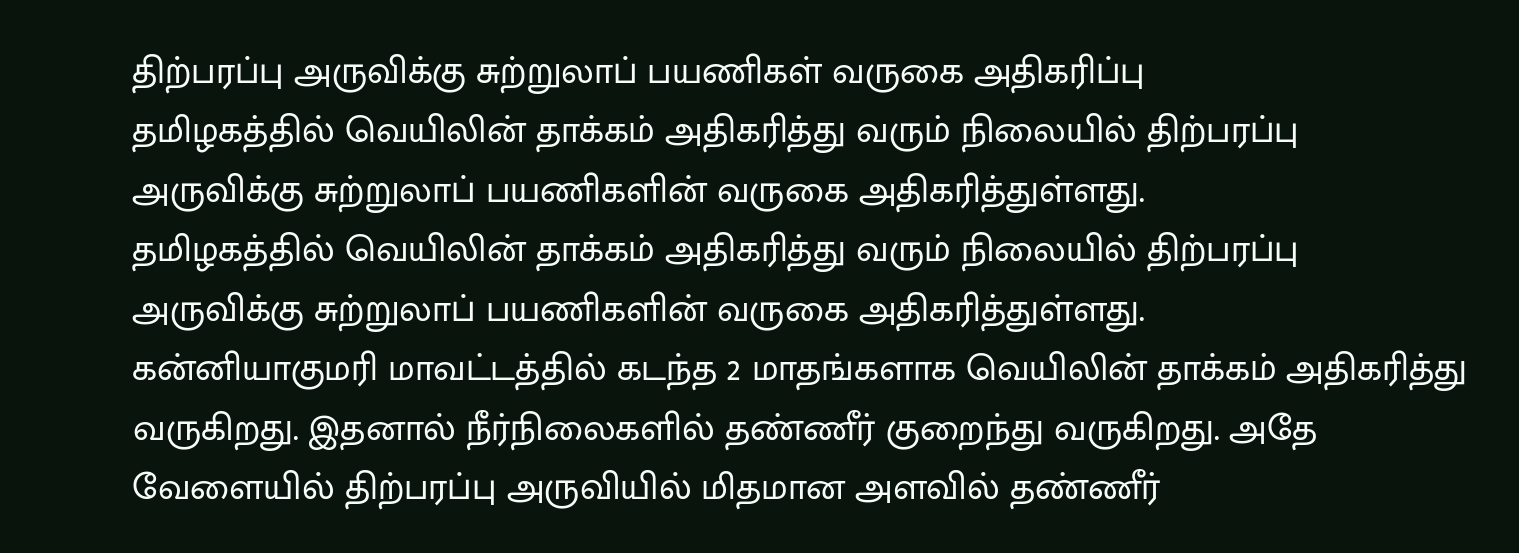திற்பரப்பு அருவிக்கு சுற்றுலாப் பயணிகள் வருகை அதிகரிப்பு
தமிழகத்தில் வெயிலின் தாக்கம் அதிகரித்து வரும் நிலையில் திற்பரப்பு அருவிக்கு சுற்றுலாப் பயணிகளின் வருகை அதிகரித்துள்ளது.
தமிழகத்தில் வெயிலின் தாக்கம் அதிகரித்து வரும் நிலையில் திற்பரப்பு அருவிக்கு சுற்றுலாப் பயணிகளின் வருகை அதிகரித்துள்ளது.
கன்னியாகுமரி மாவட்டத்தில் கடந்த 2 மாதங்களாக வெயிலின் தாக்கம் அதிகரித்து வருகிறது. இதனால் நீர்நிலைகளில் தண்ணீர் குறைந்து வருகிறது. அதே வேளையில் திற்பரப்பு அருவியில் மிதமான அளவில் தண்ணீர்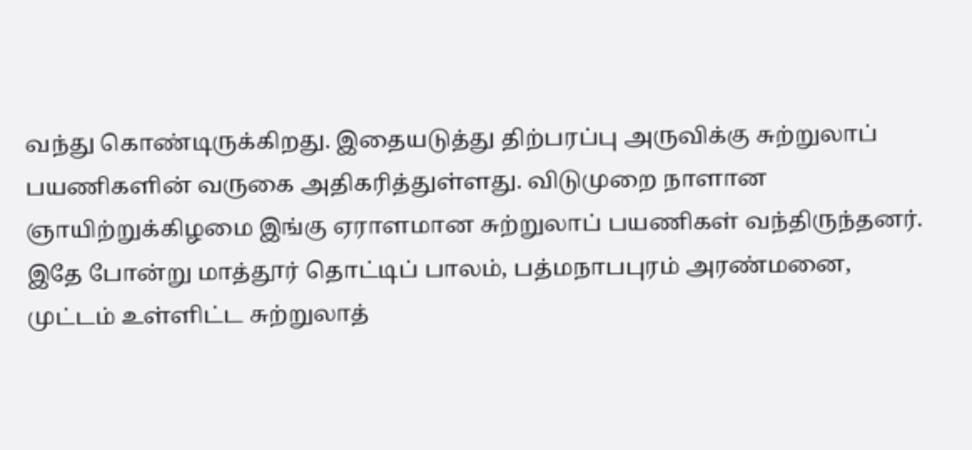வந்து கொண்டிருக்கிறது. இதையடுத்து திற்பரப்பு அருவிக்கு சுற்றுலாப் பயணிகளின் வருகை அதிகரித்துள்ளது. விடுமுறை நாளான ஞாயிற்றுக்கிழமை இங்கு ஏராளமான சுற்றுலாப் பயணிகள் வந்திருந்தனர். இதே போன்று மாத்தூர் தொட்டிப் பாலம், பத்மநாபபுரம் அரண்மனை, முட்டம் உள்ளிட்ட சுற்றுலாத்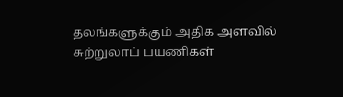தலங்களுக்கும் அதிக அளவில் சுற்றுலாப் பயணிகள்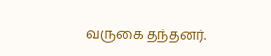வருகை தந்தனர்.